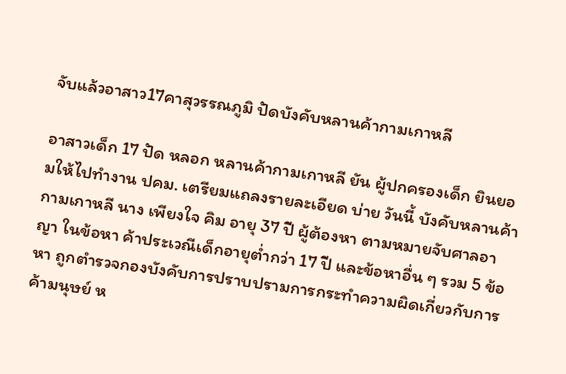จับแล้วอาสาว17คาสุวรรณภูมิ ปัดบังคับหลานค้ากามเกาหลี

อาสาวเด็ก 17 ปัด หลอก หลานค้ากามเกาหลี ยัน ผู้ปกครองเด็ก ยินยอมให้ไปทำงาน ปคม. เตรียมแถลงรายละเอียด บ่าย วันนี้ บังคับหลานค้ากามเกาหลี นาง เพียงใจ คิม อายุ 37 ปี ผู้ต้องหา ตามหมายจับศาลอาญา ในข้อหา ค้าประเวณีเด็กอายุต่ำกว่า 17 ปี และข้อหาอื่น ๆ รวม 5 ข้อหา ถูกตำรวจกองบังคับการปราบปรามการกระทำความผิดเกี่ยวกับการค้ามนุษย์ ห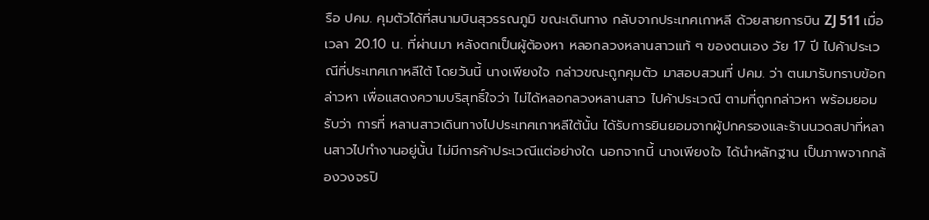รือ ปคม. คุมตัวได้ที่สนามบินสุวรรณภูมิ ขณะเดินทาง กลับจากประเทศเกาหลี ด้วยสายการบิน ZJ 511 เมื่อเวลา 20.10 น. ที่ผ่านมา หลังตกเป็นผู้ต้องหา หลอกลวงหลานสาวแท้ ๆ ของตนเอง วัย 17 ปี ไปค้าประเวณีที่ประเทศเกาหลีใต้ โดยวันนี้ นางเพียงใจ กล่าวขณะถูกคุมตัว มาสอบสวนที่ ปคม. ว่า ตนมารับทราบข้อกล่าวหา เพื่อแสดงความบริสุทธิ์ใจว่า ไม่ได้หลอกลวงหลานสาว ไปค้าประเวณี ตามที่ถูกกล่าวหา พร้อมยอมรับว่า การที่ หลานสาวเดินทางไปประเทศเกาหลีใต้นั้น ได้รับการยินยอมจากผู้ปกครองและร้านนวดสปาที่หลานสาวไปทำงานอยู่นั้น ไม่มีการค้าประเวณีแต่อย่างใด นอกจากนี้ นางเพียงใจ ได้นำหลักฐาน เป็นภาพจากกล้องวงจรปิ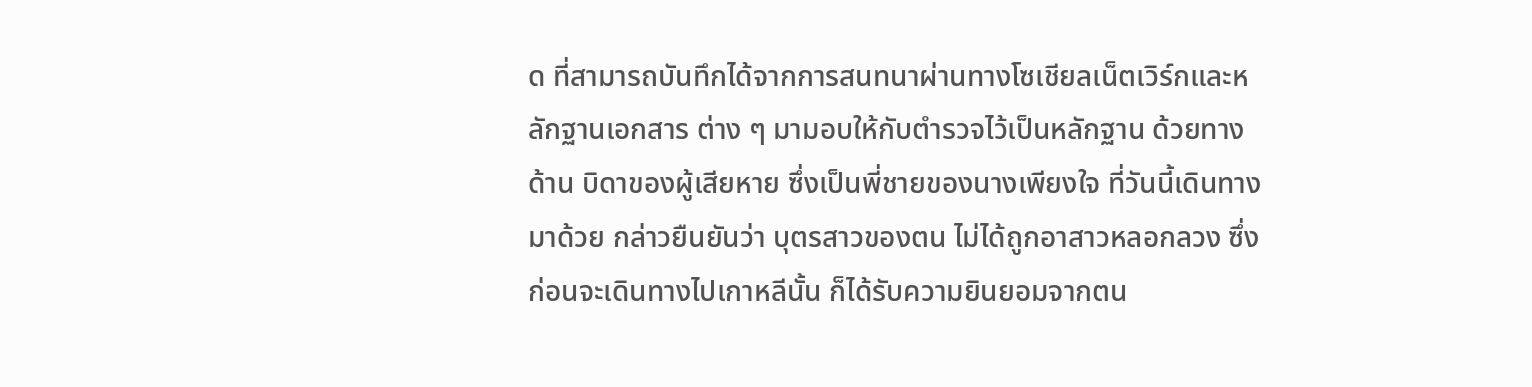ด ที่สามารถบันทึกได้จากการสนทนาผ่านทางโซเชียลเน็ตเวิร์กและหลักฐานเอกสาร ต่าง ๆ มามอบให้กับตำรวจไว้เป็นหลักฐาน ด้วยทางด้าน บิดาของผู้เสียหาย ซึ่งเป็นพี่ชายของนางเพียงใจ ที่วันนี้เดินทางมาด้วย กล่าวยืนยันว่า บุตรสาวของตน ไม่ได้ถูกอาสาวหลอกลวง ซึ่งก่อนจะเดินทางไปเกาหลีนั้น ก็ได้รับความยินยอมจากตน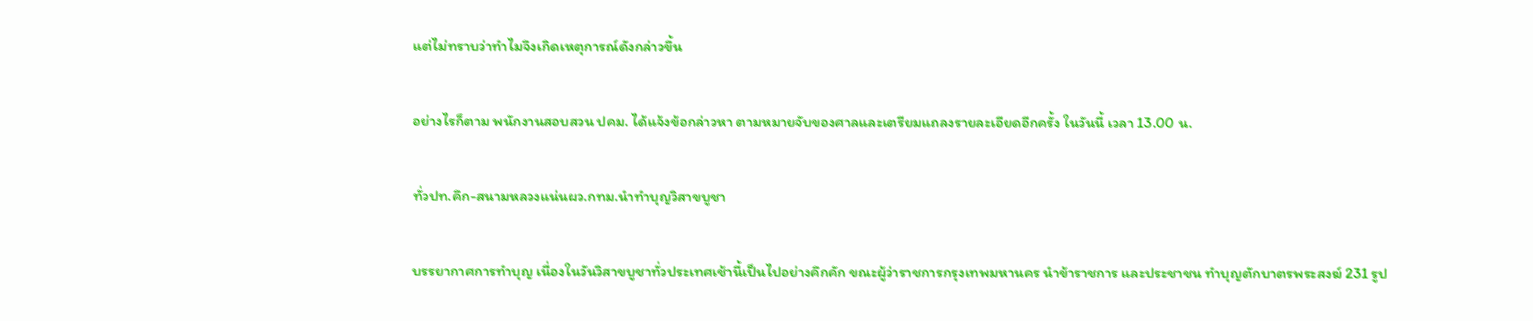แต่ไม่ทราบว่าทำไมจึงเกิดเหตุการณ์ดังกล่าวขึ้น

อย่างไรก็ตาม พนักงานสอบสวน ปคม. ได้แจ้งข้อกล่าวหา ตามหมายจับของศาลและเตรียมแถลงรายละเอียดอีกครั้ง ในวันนี้ เวลา 13.00 น.

ทั่วปท.คึก-สนามหลวงแน่นผว.กทม.นำทำบุญวิสาขบูชา

บรรยากาศการทำบุญ เนื่องในวันวิสาขบูชาทั่วประเทศเช้านี้เป็นไปอย่างคึกคัก ขณะผู้ว่าราชการกรุงเทพมหานคร นำข้าราชการ และประชาชน ทำบุญตักบาตรพระสงฆ์ 231 รูป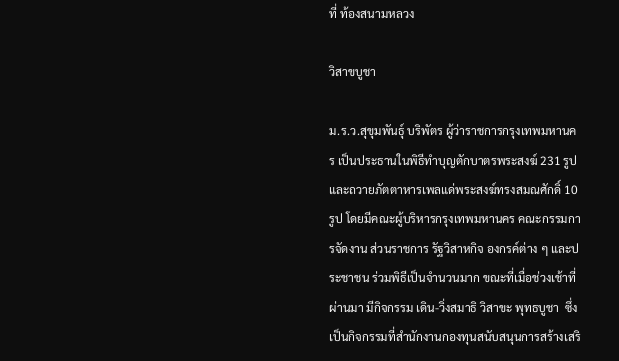ที่ ท้องสนามหลวง

วิสาขบูชา

ม.ร.ว.สุขุมพันธุ์ บริพัตร ผู้ว่าราชการกรุงเทพมหานคร เป็นประธานในพิธีทำบุญตักบาตรพระสงฆ์ 231 รูป และถวายภัตตาหารเพลแด่พระสงฆ์ทรงสมณศักดิ์ 10 รูป โดยมีคณะผู้บริหารกรุงเทพมหานคร คณะกรรมการจัดงาน ส่วนราชการ รัฐวิสาหกิจ องกรค์ต่าง ๆ และประชาชน ร่วมพิธีเป็นจำนวนมาก ขณะที่เมื่อช่วงเช้าที่ผ่านมา มีกิจกรรม เดิน-วิ่งสมาธิ วิสาขะ พุทธบูชา  ซึ่งเป็นกิจกรรมที่สำนักงานกองทุนสนับสนุนการสร้างเสริ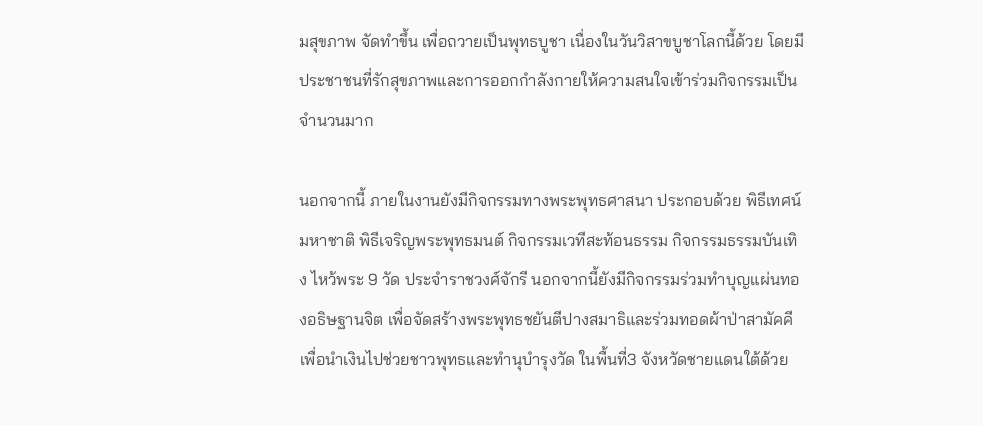มสุขภาพ จัดทำขึ้น เพื่อถวายเป็นพุทธบูชา เนื่องในวันวิสาขบูชาโลกนี้ด้วย โดยมีประชาชนที่รักสุขภาพและการออกกำลังกายให้ความสนใจเข้าร่วมกิจกรรมเป็นจำนวนมาก

นอกจากนี้ ภายในงานยังมีกิจกรรมทางพระพุทธศาสนา ประกอบด้วย พิธีเทศน์มหาชาติ พิธีเจริญพระพุทธมนต์ กิจกรรมเวทีสะท้อนธรรม กิจกรรมธรรมบันเทิง ไหว้พระ 9 วัด ประจำราชวงศ์จักรี นอกจากนี้ยังมีกิจกรรมร่วมทำบุญแผ่นทองอธิษฐานจิต เพื่อจัดสร้างพระพุทธชยันตีปางสมาธิและร่วมทอดผ้าป่าสามัคคี เพื่อนำเงินไปช่วยชาวพุทธและทำนุบำรุงวัด ในพื้นที่3 จังหวัดชายแดนใต้ด้วย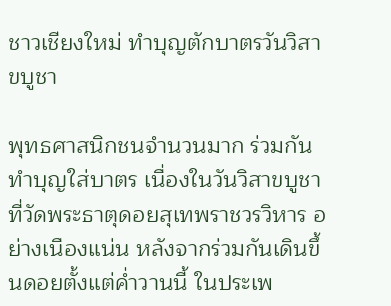ชาวเชียงใหม่ ทำบุญตักบาตรวันวิสาขบูชา

พุทธศาสนิกชนจำนวนมาก ร่วมกันทำบุญใส่บาตร เนื่องในวันวิสาขบูชาที่วัดพระธาตุดอยสุเทพราชวรวิหาร อย่างเนืองแน่น หลังจากร่วมกันเดินขึ้นดอยตั้งแต่ค่ำวานนี้ ในประเพ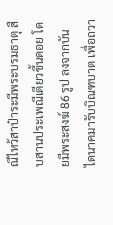ณีไหว้สาป๋าระมีพระบรมธาตุ สืบสานประเพณีเตียวขึ้นดอย โดยมีพระสงฆ์ 86 รูป ลงจากบันไดนาคมารับบิณฑบาต เพื่อถวา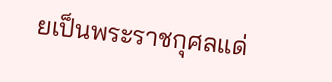ยเป็นพระราชกุศลแด่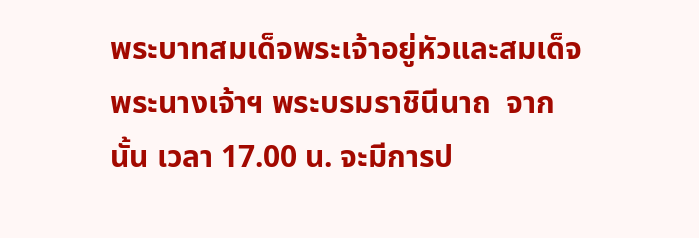พระบาทสมเด็จพระเจ้าอยู่หัวและสมเด็จพระนางเจ้าฯ พระบรมราชินีนาถ  จากนั้น เวลา 17.00 น. จะมีการป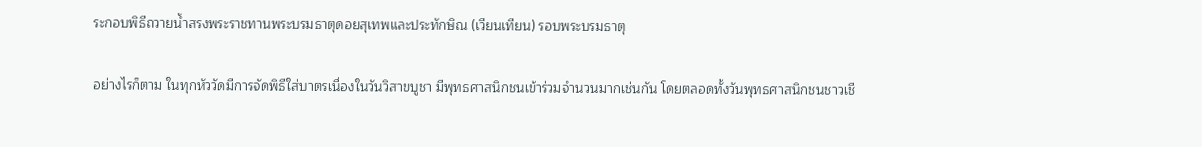ระกอบพิธีถวายน้ำสรงพระราชทานพระบรมธาตุดอยสุเทพและประทักษิณ (เวียนเทียน) รอบพระบรมธาตุ

อย่างไรก็ตาม ในทุกหัววัดมีการจัดพิธีใส่บาตรเนื่องในวันวิสาขบูชา มีพุทธศาสนิกชนเข้าร่วมจำนวนมากเช่นกัน โดยตลอดทั้งวันพุทธศาสนิกชนชาวเชี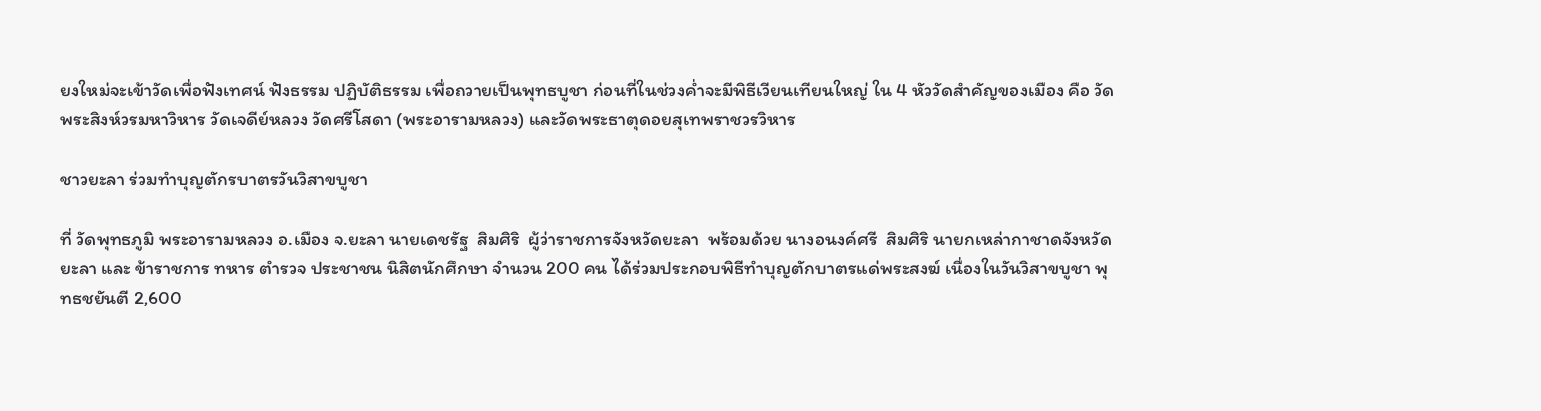ยงใหม่จะเข้าวัดเพื่อฟังเทศน์ ฟังธรรม ปฏิบัติธรรม เพื่อถวายเป็นพุทธบูชา ก่อนที่ในช่วงค่ำจะมีพิธีเวียนเทียนใหญ่ ใน 4 หัววัดสำคัญของเมือง คือ วัดพระสิงห์วรมหาวิหาร วัดเจดีย์หลวง วัดศรีโสดา (พระอารามหลวง) และวัดพระธาตุดอยสุเทพราชวรวิหาร

ชาวยะลา ร่วมทำบุญตักรบาตรวันวิสาขบูชา

ที่ วัดพุทธภูมิ พระอารามหลวง อ.เมือง จ.ยะลา นายเดชรัฐ  สิมศิริ  ผู้ว่าราชการจังหวัดยะลา  พร้อมด้วย นางอนงค์ศรี  สิมศิริ นายกเหล่ากาชาดจังหวัดยะลา และ ข้าราชการ ทหาร ตำรวจ ประชาชน นิสิตนักศึกษา จำนวน 200 คน ได้ร่วมประกอบพิธีทำบุญตักบาตรแด่พระสงฆ์ เนื่องในวันวิสาขบูชา พุทธชยันตี 2,600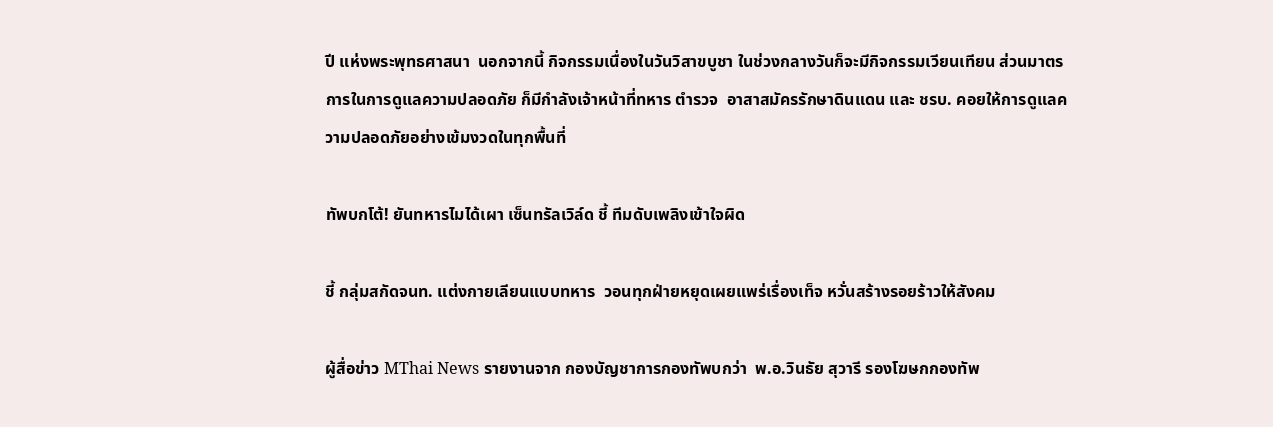ปี แห่งพระพุทธศาสนา  นอกจากนี้ กิจกรรมเนื่องในวันวิสาขบูชา ในช่วงกลางวันก็จะมีกิจกรรมเวียนเทียน ส่วนมาตรการในการดูแลความปลอดภัย ก็มีกำลังเจ้าหน้าที่ทหาร ตำรวจ  อาสาสมัครรักษาดินแดน และ ชรบ. คอยให้การดูแลความปลอดภัยอย่างเข้มงวดในทุกพื้นที่

ทัพบกโต้! ยันทหารไมได้เผา เซ็นทรัลเวิล์ด ชี้ ทีมดับเพลิงเข้าใจผิด

ชี้ กลุ่มสกัดจนท. แต่งกายเลียนแบบทหาร  วอนทุกฝ่ายหยุดเผยแพร่เรื่องเท็จ หวั่นสร้างรอยร้าวให้สังคม

ผู้สื่อข่าว MThai News รายงานจาก กองบัญชาการกองทัพบกว่า  พ.อ.วินธัย สุวารี รองโฆษกกองทัพ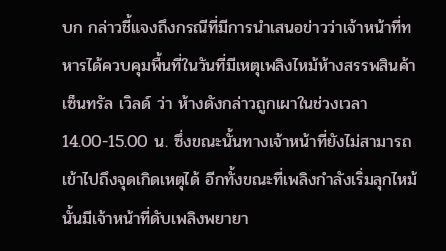บก กล่าวชี้แจงถึงกรณีที่มีการนำเสนอข่าวว่าเจ้าหน้าที่ทหารได้ควบคุมพื้นที่ในวันที่มีเหตุเพลิงไหม้ห้างสรรพสินค้าเซ็นทรัล เวิลด์ ว่า ห้างดังกล่าวถูกเผาในช่วงเวลา 14.00-15.00 น. ซึ่งขณะนั้นทางเจ้าหน้าที่ยังไม่สามารถเข้าไปถึงจุดเกิดเหตุได้ อีกทั้งขณะที่เพลิงกำลังเริ่มลุกไหม้นั้นมีเจ้าหน้าที่ดับเพลิงพยายา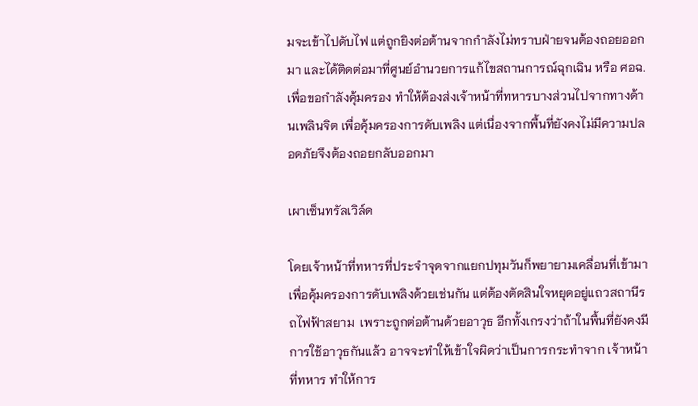มจะเข้าไปดับไฟ แต่ถูกยิงต่อต้านจากกำลังไม่ทราบฝ่ายจนต้องถอยออกมา และได้ติดต่อมาที่ศูนย์อำนวยการแก้ไขสถานการณ์ฉุกเฉิน หรือ ศอฉ. เพื่อขอกำลังคุ้มครอง ทำให้ต้องส่งเจ้าหน้าที่ทหารบางส่วนไปจากทางด้านเพลินจิต เพื่อคุ้มครองการดับเพลิง แต่เนื่องจากพื้นที่ยังคงไม่มีความปลอดภัยจึงต้องถอยกลับออกมา

เผาเซ็นทรัลเวิล์ด

โดยเจ้าหน้าที่ทหารที่ประจำจุดจากแยกปทุมวันก็พยายามเคลื่อนที่เข้ามา เพื่อคุ้มครองการดับเพลิงด้วยเช่นกัน แต่ต้องตัดสินใจหยุดอยู่แถวสถานีรถไฟฟ้าสยาม  เพราะถูกต่อต้านด้วยอาวุธ อีกทั้งเกรงว่าถ้าในพื้นที่ยังคงมีการใช้อาวุธกันแล้ว อาจจะทำให้เข้าใจผิดว่าเป็นการกระทำจาก เจ้าหน้าที่ทหาร ทำให้การ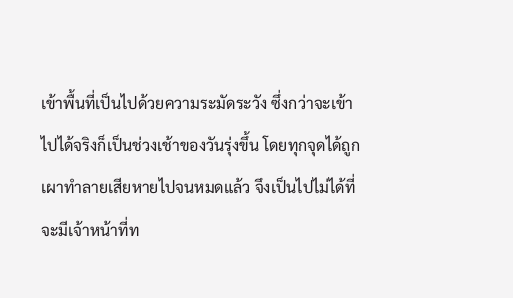เข้าพื้นที่เป็นไปด้วยความระมัดระวัง ซึ่งกว่าจะเข้าไปได้จริงก็เป็นช่วงเช้าของวันรุ่งขึ้น โดยทุกจุดได้ถูกเผาทำลายเสียหายไปจนหมดแล้ว จึงเป็นไปไม่ได้ที่จะมีเจ้าหน้าที่ท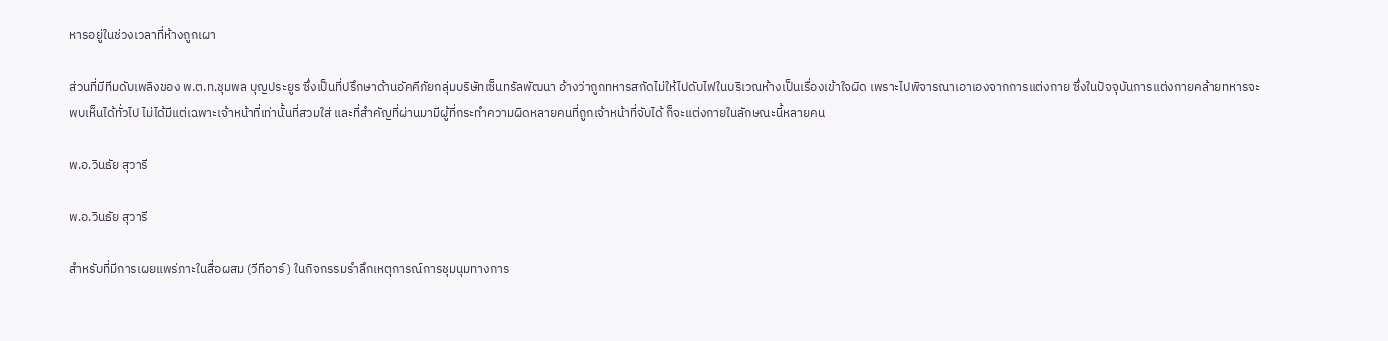หารอยู่ในช่วงเวลาที่ห้างถูกเผา

ส่วนที่มีทีมดับเพลิงของ พ.ต.ท.ชุมพล บุญประยูร ซึ่งเป็นที่ปรึกษาด้านอัคคีภัยกลุ่มบริษัทเซ็นทรัลพัฒนา อ้างว่าถูกทหารสกัดไม่ให้ไปดับไฟในบริเวณห้างเป็นเรื่องเข้าใจผิด เพราะไปพิจารณาเอาเองจากการแต่งกาย ซึ่งในปัจจุบันการแต่งกายคล้ายทหารจะพบเห็นได้ทั่วไป ไม่ได้มีแต่เฉพาะเจ้าหน้าที่เท่านั้นที่สวมใส่ และที่สำคัญที่ผ่านมามีผู้ที่กระทำความผิดหลายคนที่ถูกเจ้าหน้าที่จับได้ ก็จะแต่งกายในลักษณะนี้หลายคน

พ.อ.วินธัย สุวารี

พ.อ.วินธัย สุวารี

สำหรับที่มีการเผยแพร่ภาะในสื่อผสม (วีทีอาร์) ในกิจกรรมรำลึกเหตุการณ์การชุมนุมทางการ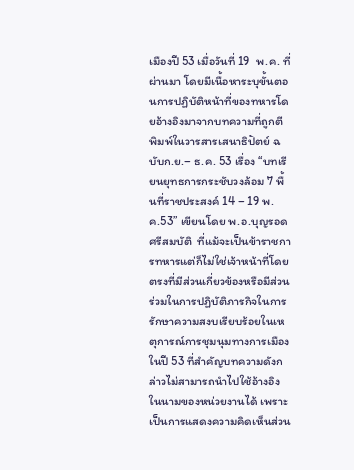เมืองปี 53 เมื่อวันที่ 19  พ.ค. ที่ผ่านมา โดยมีเนื้อหาระบุขั้นตอนการปฏิบัติหน้าที่ของทหารโดยอ้างอิงมาจากบทความที่ถูกตีพิมพ์ในวารสารเสนาธิปัตย์ ฉบับก.ย.– ธ.ค. 53 เรื่อง “บทเรียนยุทธการกระชับวงล้อม 7 พื้นที่ราชประสงค์ 14 – 19 พ.ค.53” เขียนโดย พ.อ.บุญรอด  ศรีสมบัติ  ที่แม้จะเป็นข้าราชการทหารแต่ก็ไม่ใช่เจ้าหน้าที่โดยตรงที่มีส่วนเกี่ยวข้องหรือมีส่วนร่วมในการปฏิบัติภารกิจในการรักษาความสงบเรียบร้อยในเหตุการณ์การชุมนุมทางการเมืองในปี 53 ที่สำคัญบทความดังกล่าวไม่สามารถนำไปใช้อ้างอิงในนามของหน่วยงานได้ เพราะเป็นการแสดงความคิดเห็นส่วน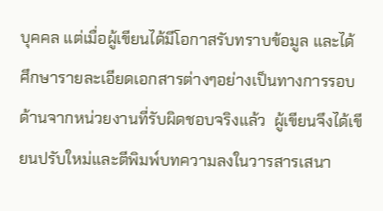บุคคล แต่เมื่อผู้เขียนได้มีโอกาสรับทราบข้อมูล และได้ศึกษารายละเอียดเอกสารต่างๆอย่างเป็นทางการรอบด้านจากหน่วยงานที่รับผิดชอบจริงแล้ว  ผู้เขียนจึงได้เขียนปรับใหม่และตีพิมพ์บทความลงในวารสารเสนา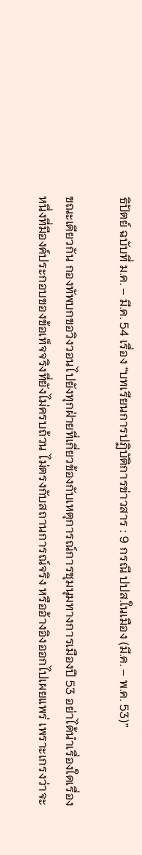ธิปัตย์ ฉบับที่ ม.ค. – มี.ค. 54 เรื่อง “บทเรียนการปฏิบัติการข่าวสาร : 9 กรณี ปปส.ในเมือง (มี.ค. – พ.ค. 53)”

ขณะเดียวกัน กองทัพบกขอวิงวอนไปยังทุกฝ่ายที่เกี่ยวข้องกับเหตุการณ์การชุมนุมทางการเมืองปี 53 อย่าได้นำเรื่องใดเรื่องหนึ่งที่มีองค์ประกอบของข้อเท็จจริงที่ยังไม่ครบถ้วน ไม่ตรงกับสถานการณ์จริง หรืออ้างอิงออกไปเผยแพร่ เพราะเกรงว่าจะ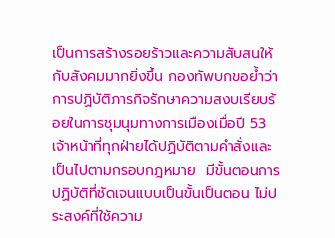เป็นการสร้างรอยร้าวและความสับสนให้กับสังคมมากยิ่งขึ้น กองทัพบกขอย้ำว่าการปฏิบัติภารกิจรักษาความสงบเรียบร้อยในการชุมนุมทางการเมืองเมื่อปี 53  เจ้าหน้าที่ทุกฝ่ายได้ปฏิบัติตามคำสั่งและเป็นไปตามกรอบกฎหมาย  มีขั้นตอนการปฏิบัติที่ชัดเจนแบบเป็นขั้นเป็นตอน ไม่ประสงค์ที่ใช้ความ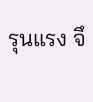รุนแรง จึ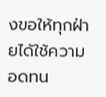งขอให้ทุกฝ่ายได้ใช้ความอดทน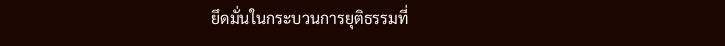ยึดมั่นในกระบวนการยุติธรรมที่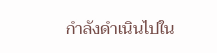กำลังดำเนินไปใน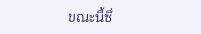ขณะนี้ซึ่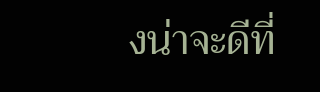งน่าจะดีที่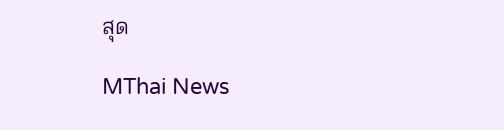สุด

MThai News